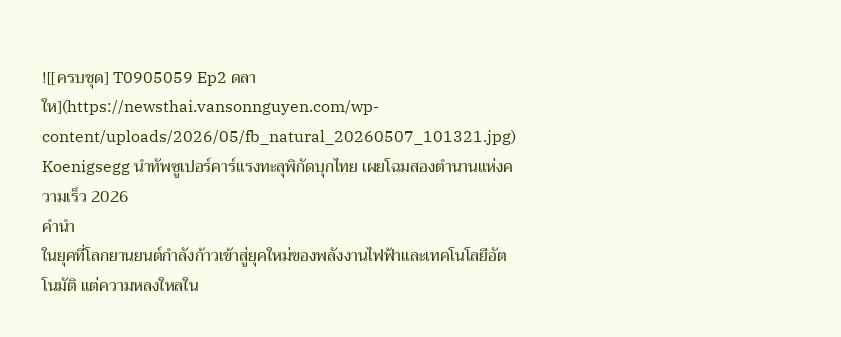![[ครบชุด] T0905059 Ep2 ดลาให](https://newsthai.vansonnguyen.com/wp-content/uploads/2026/05/fb_natural_20260507_101321.jpg)
Koenigsegg นำทัพซูเปอร์คาร์แรงทะลุพิกัดบุกไทย เผยโฉมสองตำนานแห่งความเร็ว 2026
คำนำ
ในยุคที่โลกยานยนต์กำลังก้าวเข้าสู่ยุคใหม่ของพลังงานไฟฟ้าและเทคโนโลยีอัตโนมัติ แต่ความหลงใหลใน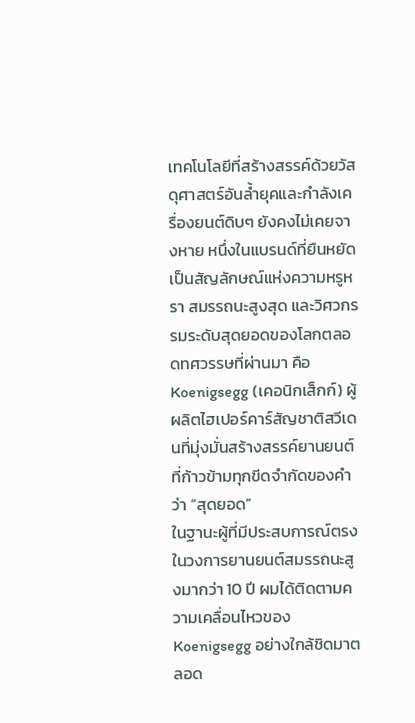เทคโนโลยีที่สร้างสรรค์ด้วยวัสดุศาสตร์อันล้ำยุคและกำลังเครื่องยนต์ดิบๆ ยังคงไม่เคยจางหาย หนึ่งในแบรนด์ที่ยืนหยัดเป็นสัญลักษณ์แห่งความหรูหรา สมรรถนะสูงสุด และวิศวกรรมระดับสุดยอดของโลกตลอดทศวรรษที่ผ่านมา คือ Koenigsegg (เคอนิกเส็กก์) ผู้ผลิตไฮเปอร์คาร์สัญชาติสวีเดนที่มุ่งมั่นสร้างสรรค์ยานยนต์ที่ก้าวข้ามทุกขีดจำกัดของคำว่า “สุดยอด”
ในฐานะผู้ที่มีประสบการณ์ตรงในวงการยานยนต์สมรรถนะสูงมากว่า 10 ปี ผมได้ติดตามความเคลื่อนไหวของ Koenigsegg อย่างใกล้ชิดมาตลอด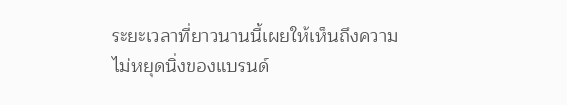ระยะเวลาที่ยาวนานนี้เผยให้เห็นถึงความไม่หยุดนิ่งของแบรนด์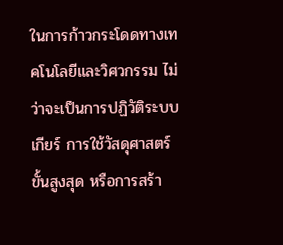ในการก้าวกระโดดทางเทคโนโลยีและวิศวกรรม ไม่ว่าจะเป็นการปฏิวัติระบบเกียร์ การใช้วัสดุศาสตร์ขั้นสูงสุด หรือการสร้า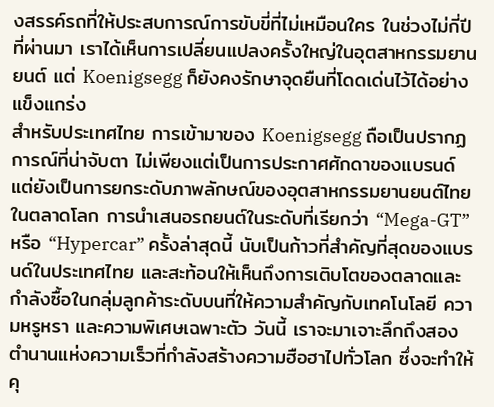งสรรค์รถที่ให้ประสบการณ์การขับขี่ที่ไม่เหมือนใคร ในช่วงไม่กี่ปีที่ผ่านมา เราได้เห็นการเปลี่ยนแปลงครั้งใหญ่ในอุตสาหกรรมยานยนต์ แต่ Koenigsegg ก็ยังคงรักษาจุดยืนที่โดดเด่นไว้ได้อย่างแข็งแกร่ง
สำหรับประเทศไทย การเข้ามาของ Koenigsegg ถือเป็นปรากฏการณ์ที่น่าจับตา ไม่เพียงแต่เป็นการประกาศศักดาของแบรนด์ แต่ยังเป็นการยกระดับภาพลักษณ์ของอุตสาหกรรมยานยนต์ไทยในตลาดโลก การนำเสนอรถยนต์ในระดับที่เรียกว่า “Mega-GT” หรือ “Hypercar” ครั้งล่าสุดนี้ นับเป็นก้าวที่สำคัญที่สุดของแบรนด์ในประเทศไทย และสะท้อนให้เห็นถึงการเติบโตของตลาดและกำลังซื้อในกลุ่มลูกค้าระดับบนที่ให้ความสำคัญกับเทคโนโลยี ความหรูหรา และความพิเศษเฉพาะตัว วันนี้ เราจะมาเจาะลึกถึงสองตำนานแห่งความเร็วที่กำลังสร้างความฮือฮาไปทั่วโลก ซึ่งจะทำให้คุ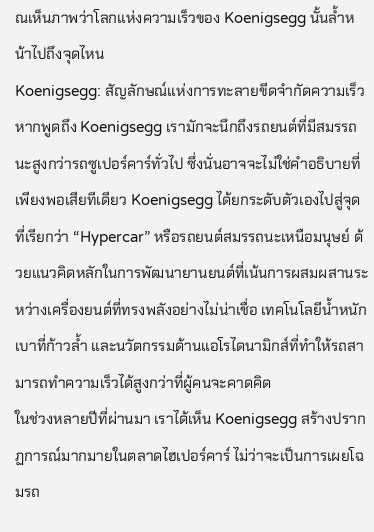ณเห็นภาพว่าโลกแห่งความเร็วของ Koenigsegg นั้นล้ำหน้าไปถึงจุดไหน
Koenigsegg: สัญลักษณ์แห่งการทะลายขีดจำกัดความเร็ว
หากพูดถึง Koenigsegg เรามักจะนึกถึงรถยนต์ที่มีสมรรถนะสูงกว่ารถซูเปอร์คาร์ทั่วไป ซึ่งนั่นอาจจะไม่ใช่คำอธิบายที่เพียงพอเสียทีเดียว Koenigsegg ได้ยกระดับตัวเองไปสู่จุดที่เรียกว่า “Hypercar” หรือรถยนต์สมรรถนะเหนือมนุษย์ ด้วยแนวคิดหลักในการพัฒนายานยนต์ที่เน้นการผสมผสานระหว่างเครื่องยนต์ที่ทรงพลังอย่างไม่น่าเชื่อ เทคโนโลยีน้ำหนักเบาที่ก้าวล้ำ และนวัตกรรมด้านแอโรไดนามิกส์ที่ทำให้รถสามารถทำความเร็วได้สูงกว่าที่ผู้คนจะคาดคิด
ในช่วงหลายปีที่ผ่านมา เราได้เห็น Koenigsegg สร้างปรากฏการณ์มากมายในตลาดไฮเปอร์คาร์ ไม่ว่าจะเป็นการเผยโฉมรถ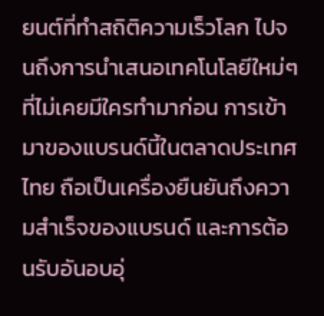ยนต์ที่ทำสถิติความเร็วโลก ไปจนถึงการนำเสนอเทคโนโลยีใหม่ๆ ที่ไม่เคยมีใครทำมาก่อน การเข้ามาของแบรนด์นี้ในตลาดประเทศไทย ถือเป็นเครื่องยืนยันถึงความสำเร็จของแบรนด์ และการต้อนรับอันอบอุ่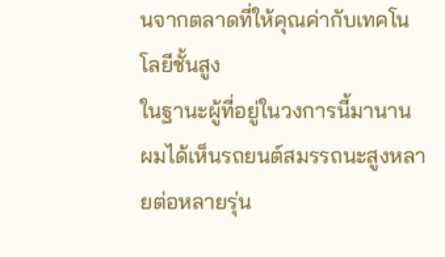นจากตลาดที่ให้คุณค่ากับเทคโนโลยีชั้นสูง
ในฐานะผู้ที่อยู่ในวงการนี้มานาน ผมได้เห็นรถยนต์สมรรถนะสูงหลายต่อหลายรุ่น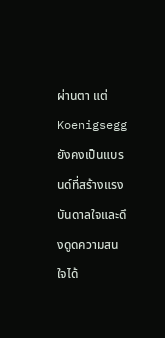ผ่านตา แต่ Koenigsegg ยังคงเป็นแบรนด์ที่สร้างแรงบันดาลใจและดึงดูดความสนใจได้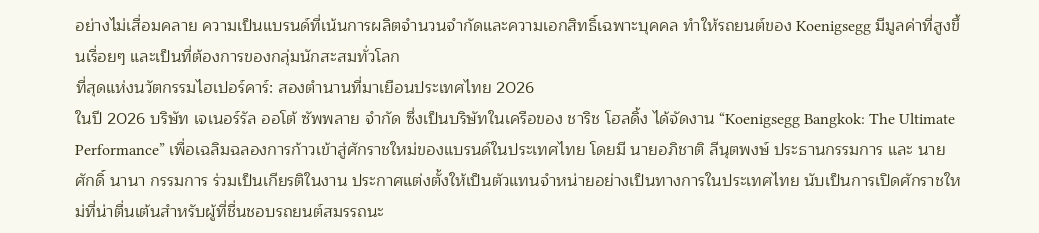อย่างไม่เสื่อมคลาย ความเป็นแบรนด์ที่เน้นการผลิตจำนวนจำกัดและความเอกสิทธิ์เฉพาะบุคคล ทำให้รถยนต์ของ Koenigsegg มีมูลค่าที่สูงขึ้นเรื่อยๆ และเป็นที่ต้องการของกลุ่มนักสะสมทั่วโลก
ที่สุดแห่งนวัตกรรมไฮเปอร์คาร์: สองตำนานที่มาเยือนประเทศไทย 2026
ในปี 2026 บริษัท เจเนอร์รัล ออโต้ ซัพพลาย จำกัด ซึ่งเป็นบริษัทในเครือของ ชาริช โฮลดิ้ง ได้จัดงาน “Koenigsegg Bangkok: The Ultimate Performance” เพื่อเฉลิมฉลองการก้าวเข้าสู่ศักราชใหม่ของแบรนด์ในประเทศไทย โดยมี นายอภิชาติ ลีนุตพงษ์ ประธานกรรมการ และ นายศักดิ์ นานา กรรมการ ร่วมเป็นเกียรติในงาน ประกาศแต่งตั้งให้เป็นตัวแทนจำหน่ายอย่างเป็นทางการในประเทศไทย นับเป็นการเปิดศักราชใหม่ที่น่าตื่นเต้นสำหรับผู้ที่ชื่นชอบรถยนต์สมรรถนะ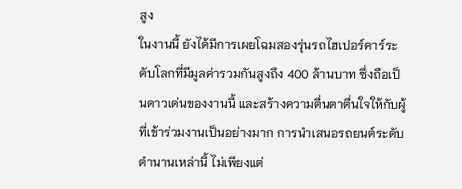สูง
ในงานนี้ ยังได้มีการเผยโฉมสองรุ่นรถไฮเปอร์คาร์ระดับโลกที่มีมูลค่ารวมกันสูงถึง 400 ล้านบาท ซึ่งถือเป็นดาวเด่นของงานนี้ และสร้างความตื่นตาตื่นใจให้กับผู้ที่เข้าร่วมงานเป็นอย่างมาก การนำเสนอรถยนต์ระดับตำนานเหล่านี้ ไม่เพียงแต่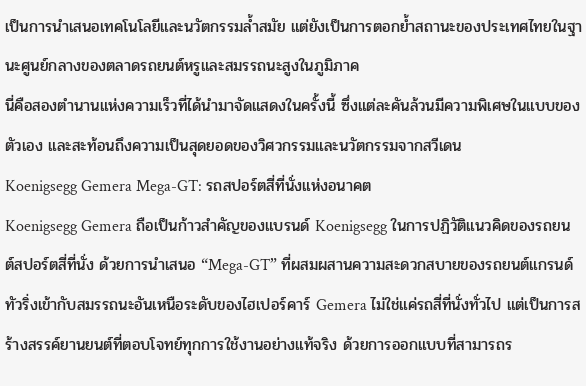เป็นการนำเสนอเทคโนโลยีและนวัตกรรมล้ำสมัย แต่ยังเป็นการตอกย้ำสถานะของประเทศไทยในฐานะศูนย์กลางของตลาดรถยนต์หรูและสมรรถนะสูงในภูมิภาค
นี่คือสองตำนานแห่งความเร็วที่ได้นำมาจัดแสดงในครั้งนี้ ซึ่งแต่ละคันล้วนมีความพิเศษในแบบของตัวเอง และสะท้อนถึงความเป็นสุดยอดของวิศวกรรมและนวัตกรรมจากสวีเดน
Koenigsegg Gemera Mega-GT: รถสปอร์ตสี่ที่นั่งแห่งอนาคต
Koenigsegg Gemera ถือเป็นก้าวสำคัญของแบรนด์ Koenigsegg ในการปฏิวัติแนวคิดของรถยนต์สปอร์ตสี่ที่นั่ง ด้วยการนำเสนอ “Mega-GT” ที่ผสมผสานความสะดวกสบายของรถยนต์แกรนด์ทัวริ่งเข้ากับสมรรถนะอันเหนือระดับของไฮเปอร์คาร์ Gemera ไม่ใช่แค่รถสี่ที่นั่งทั่วไป แต่เป็นการสร้างสรรค์ยานยนต์ที่ตอบโจทย์ทุกการใช้งานอย่างแท้จริง ด้วยการออกแบบที่สามารถร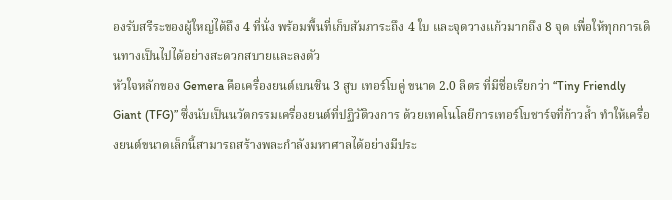องรับสรีระของผู้ใหญ่ได้ถึง 4 ที่นั่ง พร้อมพื้นที่เก็บสัมภาระถึง 4 ใบ และจุดวางแก้วมากถึง 8 จุด เพื่อให้ทุกการเดินทางเป็นไปได้อย่างสะดวกสบายและลงตัว
หัวใจหลักของ Gemera คือเครื่องยนต์เบนซิน 3 สูบ เทอร์โบคู่ ขนาด 2.0 ลิตร ที่มีชื่อเรียกว่า “Tiny Friendly Giant (TFG)” ซึ่งนับเป็นนวัตกรรมเครื่องยนต์ที่ปฏิวัติวงการ ด้วยเทคโนโลยีการเทอร์โบชาร์จที่ก้าวล้ำ ทำให้เครื่องยนต์ขนาดเล็กนี้สามารถสร้างพละกำลังมหาศาลได้อย่างมีประ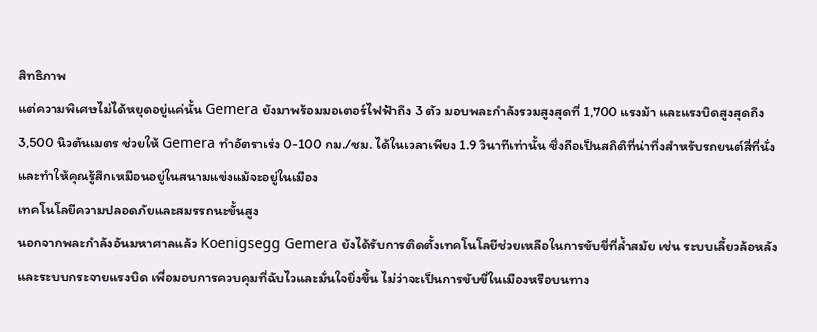สิทธิภาพ
แต่ความพิเศษไม่ได้หยุดอยู่แค่นั้น Gemera ยังมาพร้อมมอเตอร์ไฟฟ้าถึง 3 ตัว มอบพละกำลังรวมสูงสุดที่ 1,700 แรงม้า และแรงบิดสูงสุดถึง 3,500 นิวตันเมตร ช่วยให้ Gemera ทำอัตราเร่ง 0-100 กม./ชม. ได้ในเวลาเพียง 1.9 วินาทีเท่านั้น ซึ่งถือเป็นสถิติที่น่าทึ่งสำหรับรถยนต์สี่ที่นั่ง และทำให้คุณรู้สึกเหมือนอยู่ในสนามแข่งแม้จะอยู่ในเมือง
เทคโนโลยีความปลอดภัยและสมรรถนะขั้นสูง
นอกจากพละกำลังอันมหาศาลแล้ว Koenigsegg Gemera ยังได้รับการติดตั้งเทคโนโลยีช่วยเหลือในการขับขี่ที่ล้ำสมัย เช่น ระบบเลี้ยวล้อหลัง และระบบกระจายแรงบิด เพื่อมอบการควบคุมที่ฉับไวและมั่นใจยิ่งขึ้น ไม่ว่าจะเป็นการขับขี่ในเมืองหรือบนทาง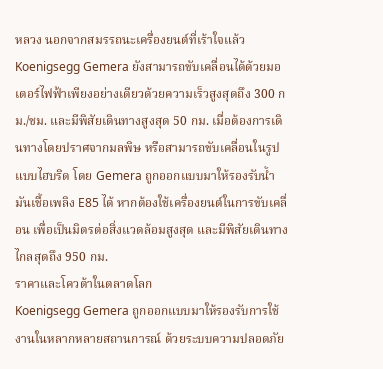หลวง นอกจากสมรรถนะเครื่องยนต์ที่เร้าใจแล้ว Koenigsegg Gemera ยังสามารถขับเคลื่อนได้ด้วยมอเตอร์ไฟฟ้าเพียงอย่างเดียวด้วยความเร็วสูงสุดถึง 300 กม./ชม. และมีพิสัยเดินทางสูงสุด 50 กม. เมื่อต้องการเดินทางโดยปราศจากมลพิษ หรือสามารถขับเคลื่อนในรูปแบบไฮบริด โดย Gemera ถูกออกแบบมาให้รองรับน้ำมันเชื้อเพลิง E85 ได้ หากต้องใช้เครื่องยนต์ในการขับเคลื่อน เพื่อเป็นมิตรต่อสิ่งแวดล้อมสูงสุด และมีพิสัยเดินทางไกลสุดถึง 950 กม.
ราคาและโควต้าในตลาดโลก
Koenigsegg Gemera ถูกออกแบบมาให้รองรับการใช้งานในหลากหลายสถานการณ์ ด้วยระบบความปลอดภัย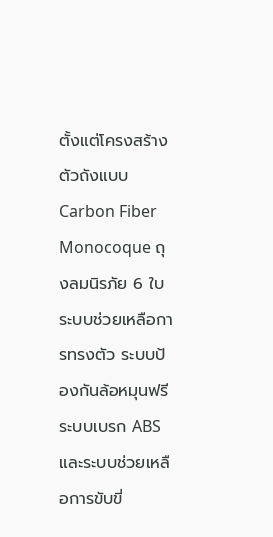ตั้งแต่โครงสร้างตัวถังแบบ Carbon Fiber Monocoque ถุงลมนิรภัย 6 ใบ ระบบช่วยเหลือการทรงตัว ระบบป้องกันล้อหมุนฟรี ระบบเบรก ABS และระบบช่วยเหลือการขับขี่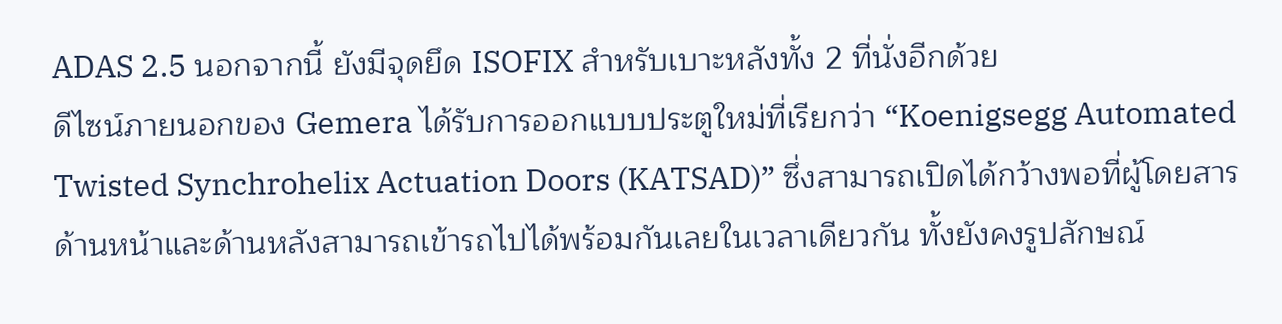ADAS 2.5 นอกจากนี้ ยังมีจุดยึด ISOFIX สำหรับเบาะหลังทั้ง 2 ที่นั่งอีกด้วย
ดีไซน์ภายนอกของ Gemera ได้รับการออกแบบประตูใหม่ที่เรียกว่า “Koenigsegg Automated Twisted Synchrohelix Actuation Doors (KATSAD)” ซึ่งสามารถเปิดได้กว้างพอที่ผู้โดยสารด้านหน้าและด้านหลังสามารถเข้ารถไปได้พร้อมกันเลยในเวลาเดียวกัน ทั้งยังคงรูปลักษณ์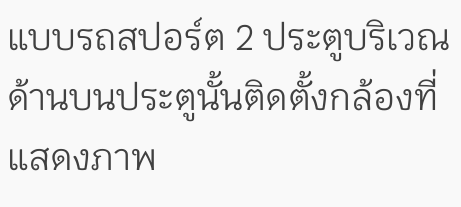แบบรถสปอร์ต 2 ประตูบริเวณด้านบนประตูนั้นติดตั้งกล้องที่แสดงภาพ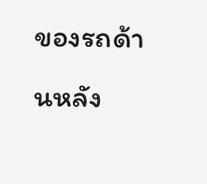ของรถด้านหลัง